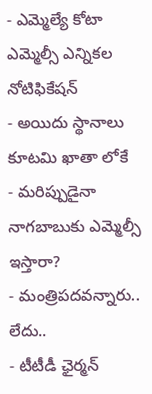- ఎమ్మెల్యే కోటా ఎమ్మెల్సీ ఎన్నికల నోటిఫికేషన్
- అయిదు స్థానాలు కూటమి ఖాతా లోకే
- మరిప్పుడైనా నాగబాబుకు ఎమ్మెల్సీ ఇస్తారా?
- మంత్రిపదవన్నారు.. లేదు..
- టీటీడీ ఛైర్మన్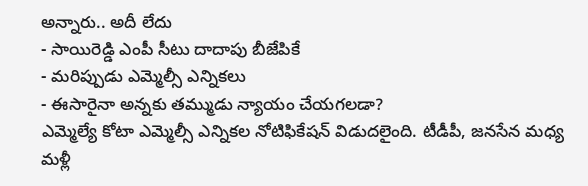అన్నారు.. అదీ లేదు
- సాయిరెడ్డి ఎంపీ సీటు దాదాపు బీజేపికే
- మరిప్పుడు ఎమ్మెల్సీ ఎన్నికలు
- ఈసారైనా అన్నకు తమ్ముడు న్యాయం చేయగలడా?
ఎమ్మెల్యే కోటా ఎమ్మెల్సీ ఎన్నికల నోటిఫికేషన్ విడుదలైంది. టీడీపీ, జనసేన మధ్య మళ్లీ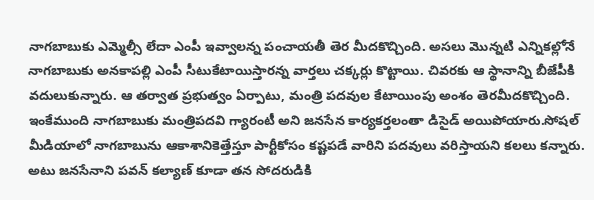నాగబాబుకు ఎమ్మెల్సీ లేదా ఎంపీ ఇవ్వాలన్న పంచాయతీ తెర మీదకొచ్చింది. అసలు మొన్నటి ఎన్నికల్లోనే నాగబాబుకు అనకాపల్లి ఎంపీ సీటుకేటాయిస్తారన్న వార్తలు చక్కర్లు కొట్టాయి. చివరకు ఆ స్థానాన్ని బీజేపీకి వదులుకున్నారు. ఆ తర్వాత ప్రభుత్వం ఏర్పాటు, మంత్రి పదవుల కేటాయింపు అంశం తెరమీదకొచ్చింది. ఇంకేముంది నాగబాబుకు మంత్రిపదవి గ్యారంటీ అని జనసేన కార్యకర్తలంతా డిసైడ్ అయిపోయారు.సోషల్ మీడియాలో నాగబాబును ఆకాశానికెత్తేస్తూ పార్టీకోసం కష్టపడే వారిని పదవులు వరిస్తాయని కలలు కన్నారు. అటు జనసేనాని పవన్ కల్యాణ్ కూడా తన సోదరుడికి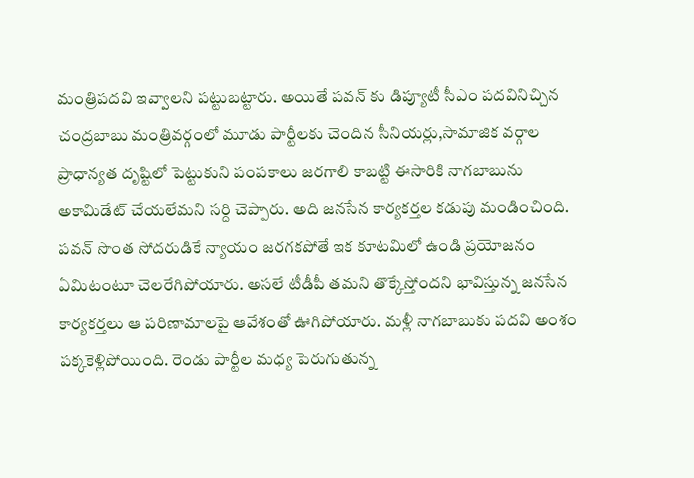మంత్రిపదవి ఇవ్వాలని పట్టుబట్టారు. అయితే పవన్ కు డిప్యూటీ సీఎం పదవినిచ్చిన చంద్రబాబు మంత్రివర్గంలో మూడు పార్టీలకు చెందిన సీనియర్లు,సామాజిక వర్గాల ప్రాధాన్యత దృష్టిలో పెట్టుకుని పంపకాలు జరగాలి కాబట్టి ఈసారికి నాగబాబును అకామిడేట్ చేయలేమని సర్ది చెప్పారు. అది జనసేన కార్యకర్తల కడుపు మండించింది. పవన్ సొంత సోదరుడికే న్యాయం జరగకపోతే ఇక కూటమిలో ఉండి ప్రయోజనం ఏమిటంటూ చెలరేగిపోయారు. అసలే టీడీపీ తమని తొక్కేస్తోందని భావిస్తున్న జనసేన కార్యకర్తలు ఆ పరిణామాలపై ఆవేశంతో ఊగిపోయారు. మళ్లీ నాగబాబుకు పదవి అంశం పక్కకెళ్లిపోయింది. రెండు పార్టీల మధ్య పెరుగుతున్న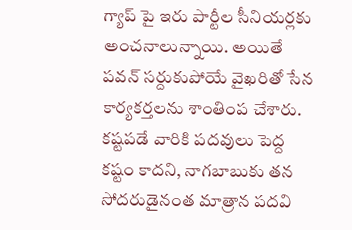గ్యాప్ పై ఇరు పార్టీల సీనియర్లకు అంచనాలున్నాయి. అయితే పవన్ సర్దుకుపోయే వైఖరితో సేన కార్యకర్తలను శాంతింప చేశారు. కష్టపడే వారికి పదవులు పెద్ద కష్టం కాదని, నాగబాబుకు తన సోదరుడైనంత మాత్రాన పదవి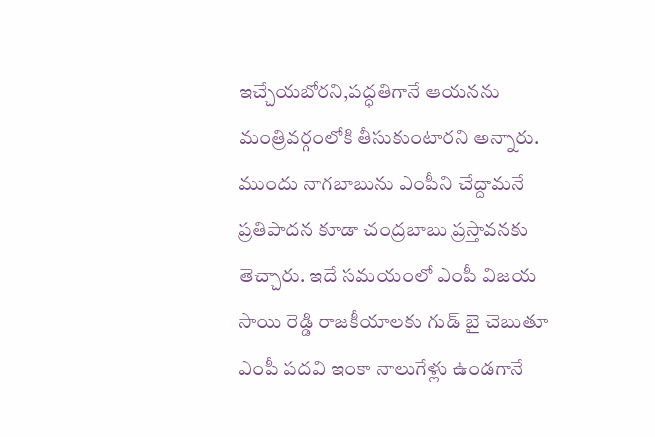ఇచ్చేయబోరని,పద్ధతిగానే ఆయనను మంత్రివర్గంలోకి తీసుకుంటారని అన్నారు. ముందు నాగబాబును ఎంపీని చేద్దామనే ప్రతిపాదన కూడా చంద్రబాబు ప్రస్తావనకు తెచ్చారు. ఇదే సమయంలో ఎంపీ విజయ సాయి రెడ్డి రాజకీయాలకు గుడ్ బై చెబుతూ ఎంపీ పదవి ఇంకా నాలుగేళ్లు ఉండగానే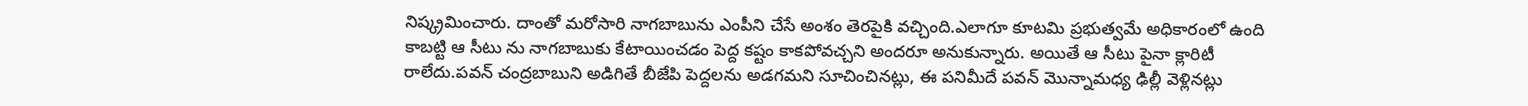నిష్క్రమించారు. దాంతో మరోసారి నాగబాబును ఎంపీని చేసే అంశం తెరపైకి వచ్చింది.ఎలాగూ కూటమి ప్రభుత్వమే అధికారంలో ఉంది కాబట్టి ఆ సీటు ను నాగబాబుకు కేటాయించడం పెద్ద కష్టం కాకపోవచ్చని అందరూ అనుకున్నారు. అయితే ఆ సీటు పైనా క్లారిటీ రాలేదు.పవన్ చంద్రబాబుని అడిగితే బీజేపి పెద్దలను అడగమని సూచించినట్లు, ఈ పనిమీదే పవన్ మొన్నామధ్య ఢిల్లీ వెళ్లినట్లు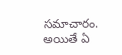సమాచారం. అయితే ఏ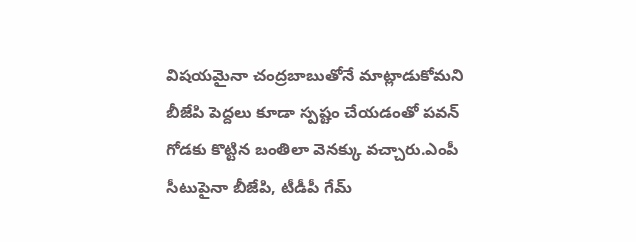విషయమైనా చంద్రబాబుతోనే మాట్లాడుకోమని బీజేపి పెద్దలు కూడా స్పష్టం చేయడంతో పవన్ గోడకు కొట్టిన బంతిలా వెనక్కు వచ్చారు.ఎంపీ సీటుపైనా బీజేపి, టీడీపీ గేమ్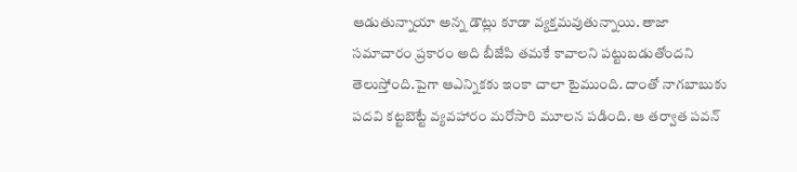ఆడుతున్నాయా అన్న డౌట్లు కూడా వ్యక్తమవుతున్నాయి. తాజా సమాచారం ప్రకారం అది బీజేపి తమకే కావాలని పట్టుబడుతోందని తెలుస్తోంది.పైగా ఆఎన్నికకు ఇంకా చాలా టైముంది. దాంతో నాగబాబుకు పదవి కట్టబెట్టే వ్యవహారం మరోసారి మూలన పడింది. ఆ తర్వాత పవన్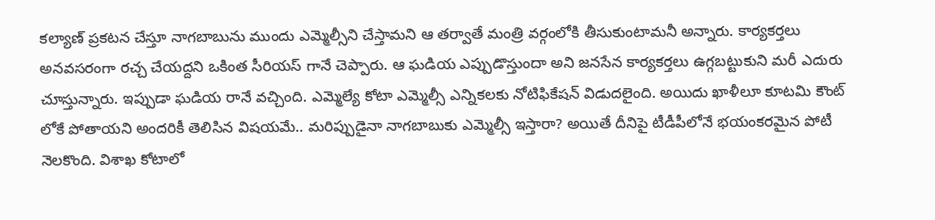కల్యాణ్ ప్రకటన చేస్తూ నాగబాబును ముందు ఎమ్మెల్సీని చేస్తామని ఆ తర్వాతే మంత్రి వర్గంలోకి తీసుకుంటామనీ అన్నారు. కార్యకర్తలు అనవసరంగా రచ్చ చేయద్దని ఒకింత సీరియస్ గానే చెప్పారు. ఆ ఘడియ ఎప్పుడొస్తుందా అని జనసేన కార్యకర్తలు ఉగ్గబట్టుకుని మరీ ఎదురు చూస్తున్నారు. ఇప్పుడా ఘడియ రానే వచ్చింది. ఎమ్మెల్యే కోటా ఎమ్మెల్సీ ఎన్నికలకు నోటిఫికేషన్ విడుదలైంది. అయిదు ఖాళీలూ కూటమి కౌంట్ లోకే పోతాయని అందరికీ తెలిసిన విషయమే.. మరిప్పుడైనా నాగబాబుకు ఎమ్మెల్సీ ఇస్తారా? అయితే దీనిపై టీడీపీలోనే భయంకరమైన పోటీ నెలకొంది. విశాఖ కోటాలో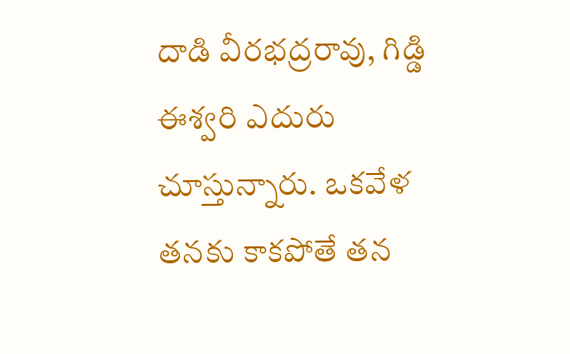దాడి వీరభద్రరావు, గిడ్డి ఈశ్వరి ఎదురు చూస్తున్నారు. ఒకవేళ తనకు కాకపోతే తన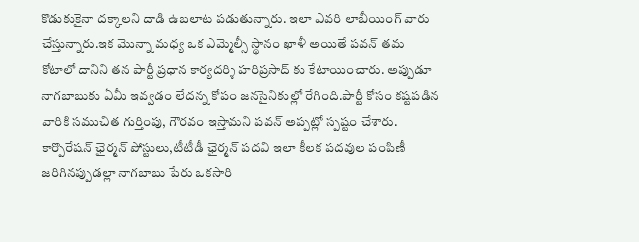కొడుకుకైనా దక్కాలని దాడి ఉబలాట పడుతున్నారు. ఇలా ఎవరి లాబీయింగ్ వారు చేస్తున్నారు.ఇక మొన్నా మధ్య ఒక ఎమ్మెల్సీ స్థానం ఖాళీ అయితే పవన్ తమ కోటాలో దానిని తన పార్టీ ప్రధాన కార్యదర్శి హరిప్రసాద్ కు కేటాయించారు. అప్పుడూ నాగబాబుకు ఏమీ ఇవ్వడం లేదన్న కోపం జనసైనికుల్లో రేగింది.పార్టీ కోసం కష్టపడిన వారికి సముచిత గుర్తింపు, గౌరవం ఇస్తామని పవన్ అప్పట్లో స్పష్టం చేశారు. కార్పొరేషన్ ఛైర్మన్ పోస్టులు,టీటీడీ ఛైర్మన్ పదవి ఇలా కీలక పదవుల పంపిణీ జరిగినప్పుడల్లా నాగబాబు పేరు ఒకసారి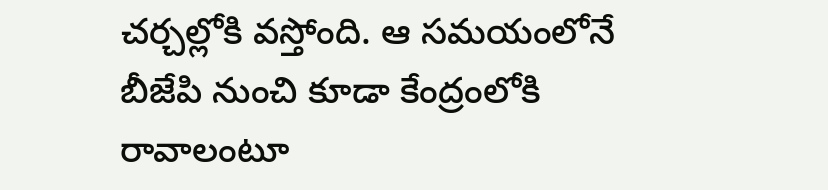చర్చల్లోకి వస్తోంది. ఆ సమయంలోనే బీజేపి నుంచి కూడా కేంద్రంలోకి రావాలంటూ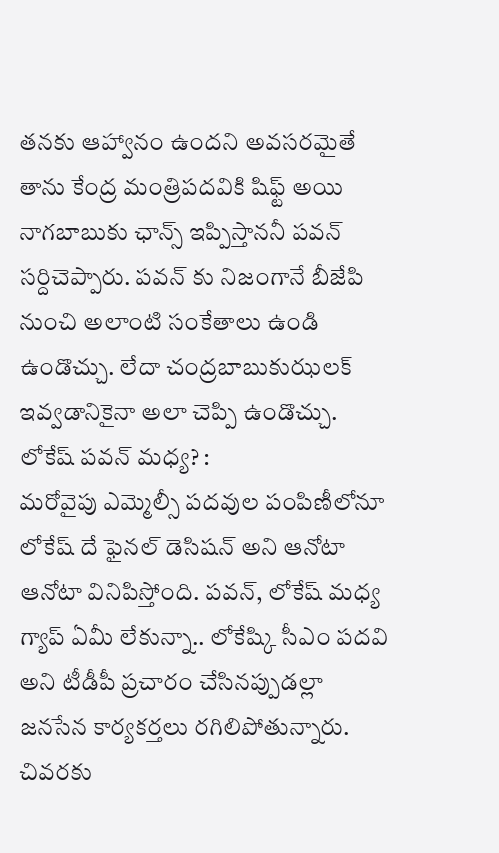తనకు ఆహ్వానం ఉందని అవసరమైతే తాను కేంద్ర మంత్రిపదవికి షిఫ్ట్ అయి నాగబాబుకు ఛాన్స్ ఇప్పిస్తాననీ పవన్ సర్దిచెప్పారు. పవన్ కు నిజంగానే బీజేపి నుంచి అలాంటి సంకేతాలు ఉండి ఉండొచ్చు. లేదా చంద్రబాబుకుఝలక్ ఇవ్వడానికైనా అలా చెప్పి ఉండొచ్చు.
లోకేష్ పవన్ మధ్య? :
మరోవైపు ఎమ్మెల్సీ పదవుల పంపిణీలోనూ లోకేష్ దే ఫైనల్ డెసిషన్ అని ఆనోటా ఆనోటా వినిపిస్తోంది. పవన్, లోకేష్ మధ్య గ్యాప్ ఏమీ లేకున్నా.. లోకేష్కి సీఎం పదవి అని టీడీపీ ప్రచారం చేసినప్పుడల్లా జనసేన కార్యకర్తలు రగిలిపోతున్నారు. చివరకు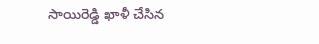సాయిరెడ్డి ఖాళీ చేసిన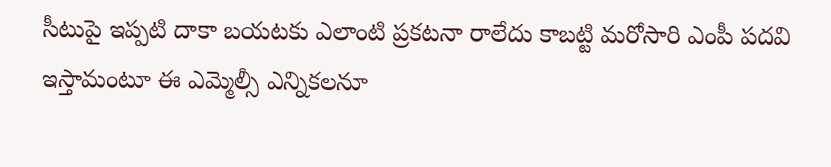సీటుపై ఇప్పటి దాకా బయటకు ఎలాంటి ప్రకటనా రాలేదు కాబట్టి మరోసారి ఎంపీ పదవి ఇస్తామంటూ ఈ ఎమ్మెల్సీ ఎన్నికలనూ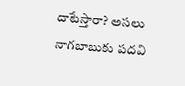దాటేస్తారా? అసలు నాగబాబుకు పదవి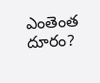ఎంతెంత దూరం?